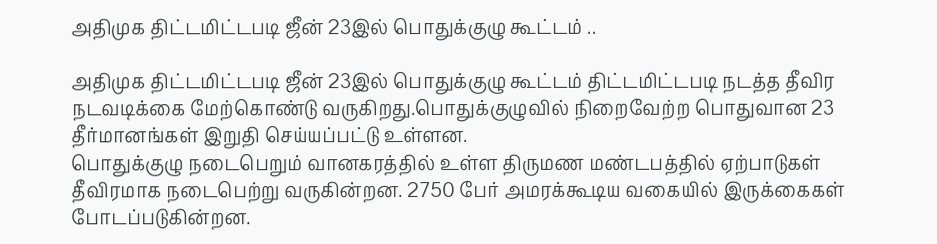அதிமுக திட்டமிட்டபடி ஜீன் 23இல் பொதுக்குழு கூட்டம் ..

அதிமுக திட்டமிட்டபடி ஜீன் 23இல் பொதுக்குழு கூட்டம் திட்டமிட்டபடி நடத்த தீவிர நடவடிக்கை மேற்கொண்டு வருகிறது.பொதுக்குழுவில் நிறைவேற்ற பொதுவான 23 தீர்மானங்கள் இறுதி செய்யப்பட்டு உள்ளன.
பொதுக்குழு நடைபெறும் வானகரத்தில் உள்ள திருமண மண்டபத்தில் ஏற்பாடுகள் தீவிரமாக நடைபெற்று வருகின்றன. 2750 பேர் அமரக்கூடிய வகையில் இருக்கைகள் போடப்படுகின்றன.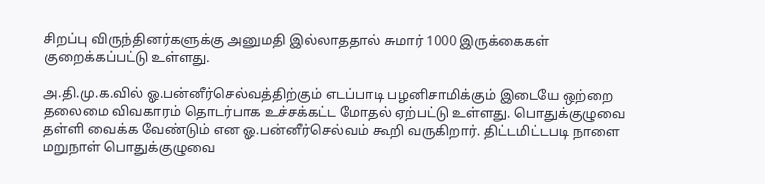சிறப்பு விருந்தினர்களுக்கு அனுமதி இல்லாததால் சுமார் 1000 இருக்கைகள் குறைக்கப்பட்டு உள்ளது.

அ.தி.மு.க.வில் ஓ.பன்னீர்செல்வத்திற்கும் எடப்பாடி பழனிசாமிக்கும் இடையே ஒற்றை தலைமை விவகாரம் தொடர்பாக உச்சக்கட்ட மோதல் ஏற்பட்டு உள்ளது. பொதுக்குழுவை தள்ளி வைக்க வேண்டும் என ஓ.பன்னீர்செல்வம் கூறி வருகிறார். திட்டமிட்டபடி நாளை மறுநாள் பொதுக்குழுவை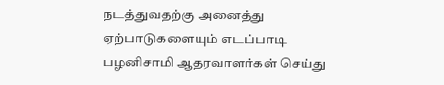நடத்துவதற்கு அனைத்து ஏற்பாடுகளையும் எடப்பாடி பழனிசாமி ஆதரவாளர்கள் செய்து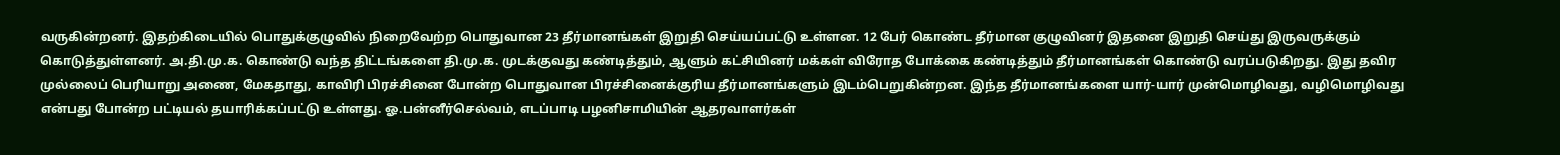வருகின்றனர். இதற்கிடையில் பொதுக்குழுவில் நிறைவேற்ற பொதுவான 23 தீர்மானங்கள் இறுதி செய்யப்பட்டு உள்ளன. 12 பேர் கொண்ட தீர்மான குழுவினர் இதனை இறுதி செய்து இருவருக்கும் கொடுத்துள்ளனர். அ.தி.மு.க. கொண்டு வந்த திட்டங்களை தி.மு.க. முடக்குவது கண்டித்தும், ஆளும் கட்சியினர் மக்கள் விரோத போக்கை கண்டித்தும் தீர்மானங்கள் கொண்டு வரப்படுகிறது. இது தவிர முல்லைப் பெரியாறு அணை, மேகதாது, காவிரி பிரச்சினை போன்ற பொதுவான பிரச்சினைக்குரிய தீர்மானங்களும் இடம்பெறுகின்றன. இந்த தீர்மானங்களை யார்-யார் முன்மொழிவது, வழிமொழிவது என்பது போன்ற பட்டியல் தயாரிக்கப்பட்டு உள்ளது. ஓ.பன்னீர்செல்வம், எடப்பாடி பழனிசாமியின் ஆதரவாளர்கள்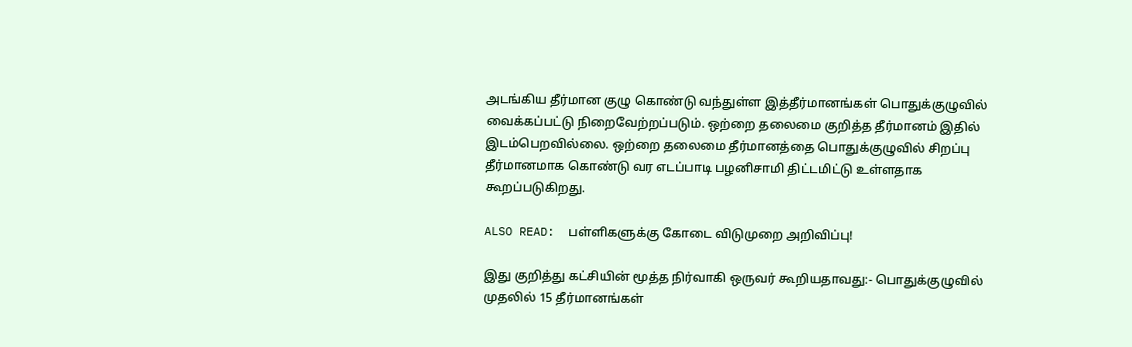அடங்கிய தீர்மான குழு கொண்டு வந்துள்ள இத்தீர்மானங்கள் பொதுக்குழுவில் வைக்கப்பட்டு நிறைவேற்றப்படும். ஒற்றை தலைமை குறித்த தீர்மானம் இதில் இடம்பெறவில்லை. ஒற்றை தலைமை தீர்மானத்தை பொதுக்குழுவில் சிறப்பு தீர்மானமாக கொண்டு வர எடப்பாடி பழனிசாமி திட்டமிட்டு உள்ளதாக கூறப்படுகிறது.

ALSO READ:  பள்ளிகளுக்கு கோடை விடுமுறை அறிவிப்பு!

இது குறித்து கட்சியின் மூத்த நிர்வாகி ஒருவர் கூறியதாவது:- பொதுக்குழுவில் முதலில் 15 தீர்மானங்கள்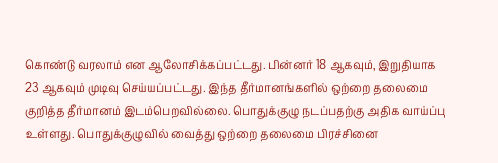கொண்டு வரலாம் என ஆலோசிக்கப்பட்டது. பின்னர் 18 ஆகவும், இறுதியாக 23 ஆகவும் முடிவு செய்யப்பட்டது. இந்த தீர்மானங்களில் ஒற்றை தலைமை குறித்த தீர்மானம் இடம்பெறவில்லை. பொதுக்குழு நடப்பதற்கு அதிக வாய்ப்பு உள்ளது. பொதுக்குழுவில் வைத்து ஒற்றை தலைமை பிரச்சினை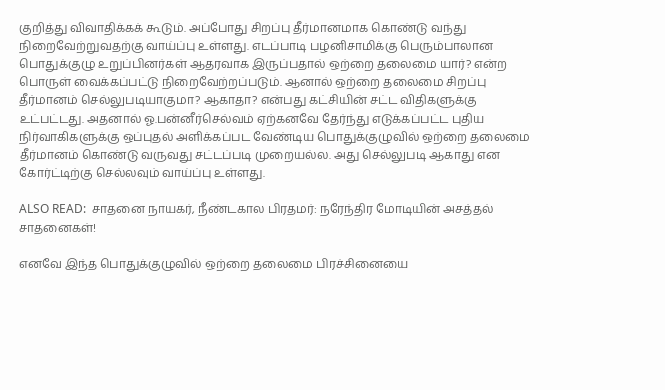குறித்து விவாதிக்கக் கூடும். அப்போது சிறப்பு தீர்மானமாக கொண்டு வந்து நிறைவேற்றுவதற்கு வாய்ப்பு உள்ளது. எடப்பாடி பழனிசாமிக்கு பெரும்பாலான பொதுக்குழு உறுப்பினர்கள் ஆதரவாக இருப்பதால் ஒற்றை தலைமை யார்? என்ற பொருள் வைக்கப்பட்டு நிறைவேற்றப்படும். ஆனால் ஒற்றை தலைமை சிறப்பு தீர்மானம் செல்லுபடியாகுமா? ஆகாதா? என்பது கட்சியின் சட்ட விதிகளுக்கு உட்பட்டது. அதனால் ஓ.பன்னீர்செல்வம் ஏற்கனவே தேர்ந்து எடுக்கப்பட்ட புதிய நிர்வாகிகளுக்கு ஒப்புதல் அளிக்கப்பட வேண்டிய பொதுக்குழுவில் ஒற்றை தலைமை தீர்மானம் கொண்டு வருவது சட்டப்படி முறையல்ல. அது செல்லுபடி ஆகாது என கோர்ட்டிற்கு செல்லவும் வாய்ப்பு உள்ளது.

ALSO READ:  சாதனை நாயகர், நீண்டகால பிரதமர்: நரேந்திர மோடியின் அசத்தல் சாதனைகள்!

எனவே இந்த பொதுக்குழுவில் ஒற்றை தலைமை பிரச்சினையை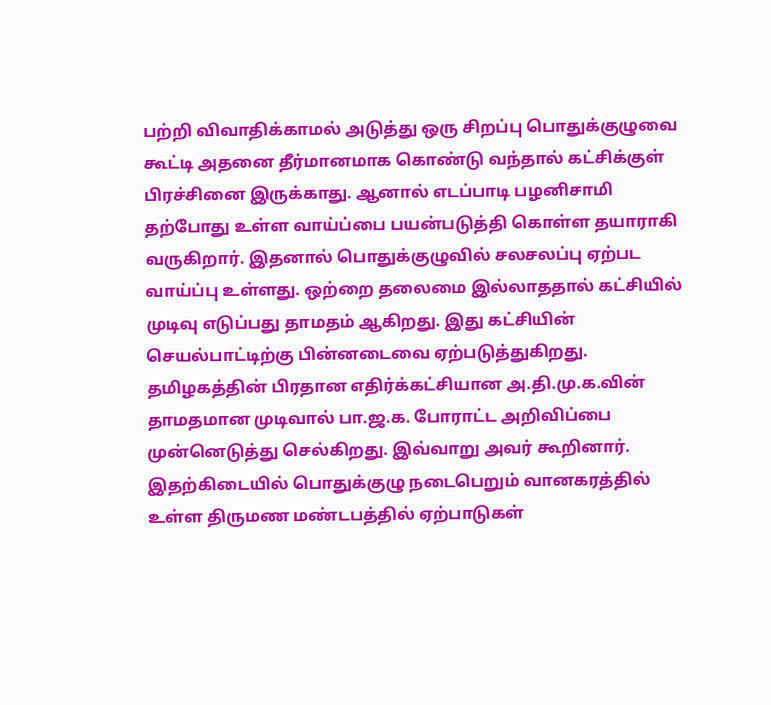பற்றி விவாதிக்காமல் அடுத்து ஒரு சிறப்பு பொதுக்குழுவை கூட்டி அதனை தீர்மானமாக கொண்டு வந்தால் கட்சிக்குள் பிரச்சினை இருக்காது. ஆனால் எடப்பாடி பழனிசாமி தற்போது உள்ள வாய்ப்பை பயன்படுத்தி கொள்ள தயாராகி வருகிறார். இதனால் பொதுக்குழுவில் சலசலப்பு ஏற்பட வாய்ப்பு உள்ளது. ஒற்றை தலைமை இல்லாததால் கட்சியில் முடிவு எடுப்பது தாமதம் ஆகிறது. இது கட்சியின் செயல்பாட்டிற்கு பின்னடைவை ஏற்படுத்துகிறது. தமிழகத்தின் பிரதான எதிர்க்கட்சியான அ.தி.மு.க.வின் தாமதமான முடிவால் பா.ஜ.க. போராட்ட அறிவிப்பை முன்னெடுத்து செல்கிறது. இவ்வாறு அவர் கூறினார். இதற்கிடையில் பொதுக்குழு நடைபெறும் வானகரத்தில் உள்ள திருமண மண்டபத்தில் ஏற்பாடுகள்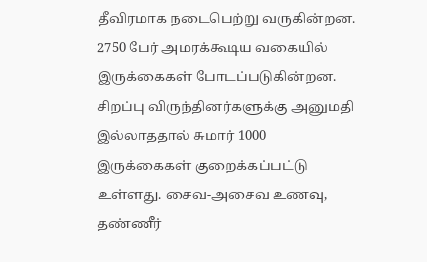தீவிரமாக நடைபெற்று வருகின்றன. 2750 பேர் அமரக்கூடிய வகையில் இருக்கைகள் போடப்படுகின்றன. சிறப்பு விருந்தினர்களுக்கு அனுமதி இல்லாததால் சுமார் 1000 இருக்கைகள் குறைக்கப்பட்டு உள்ளது. சைவ-அசைவ உணவு, தண்ணீர்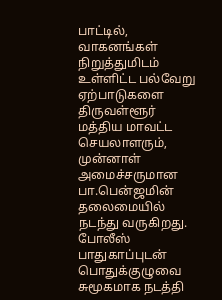பாட்டில், வாகனங்கள் நிறுத்துமிடம் உள்ளிட்ட பல்வேறு ஏற்பாடுகளை திருவள்ளூர் மத்திய மாவட்ட செயலாளரும், முன்னாள் அமைச்சருமான பா.பென்ஜமின் தலைமையில் நடந்து வருகிறது. போலீஸ் பாதுகாப்புடன் பொதுக்குழுவை சுமூகமாக நடத்தி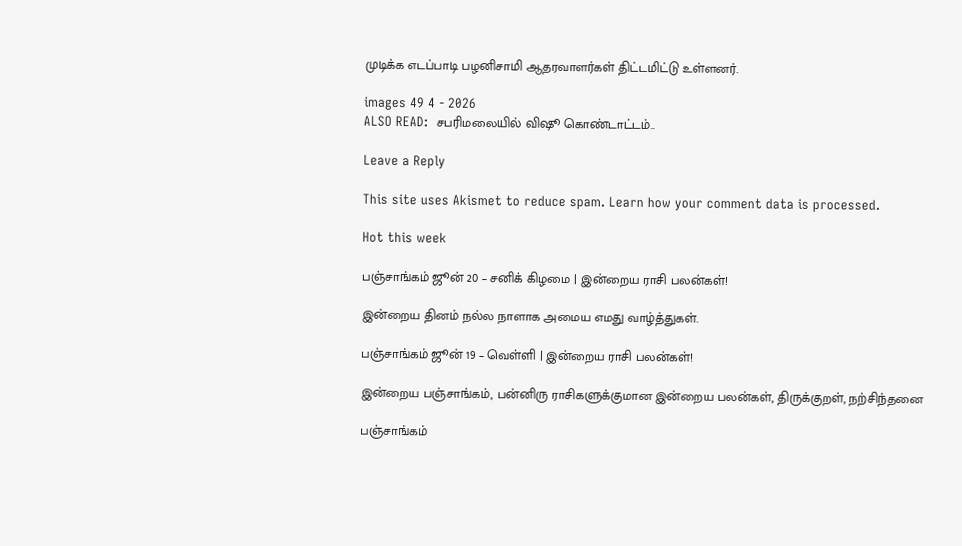முடிக்க எடப்பாடி பழனிசாமி ஆதரவாளர்கள் திட்டமிட்டு உள்ளனர்.

images 49 4 - 2026
ALSO READ:  சபரிமலையில் விஷூ கொண்டாட்டம்..

Leave a Reply

This site uses Akismet to reduce spam. Learn how your comment data is processed.

Hot this week

பஞ்சாங்கம் ஜூன் 20 – சனிக் கிழமை | இன்றைய ராசி பலன்கள்!

இன்றைய தினம் நல்ல நாளாக அமைய எமது வாழ்த்துகள்.

பஞ்சாங்கம் ஜூன் 19 – வெள்ளி | இன்றைய ராசி பலன்கள்!

இன்றைய பஞ்சாங்கம், பன்னிரு ராசிகளுக்குமான இன்றைய பலன்கள், திருக்குறள், நற்சிந்தனை

பஞ்சாங்கம்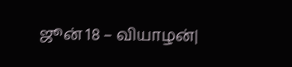ஜூன் 18 – வியாழன்|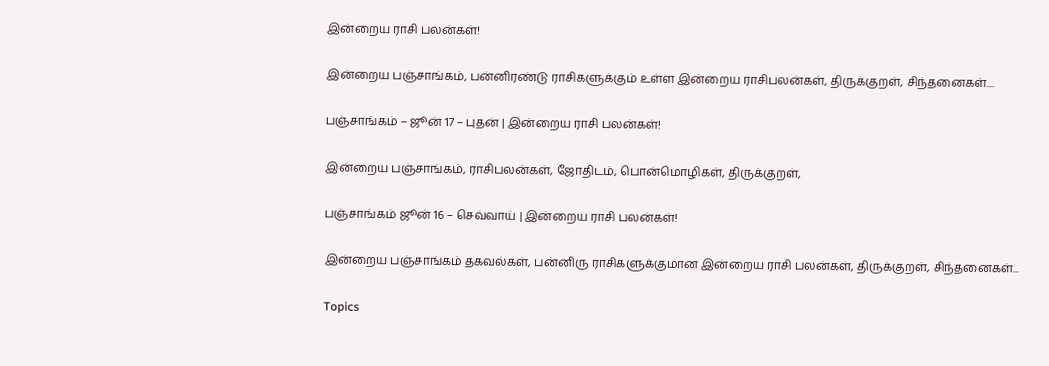இன்றைய ராசி பலன்கள்!

இன்றைய பஞ்சாங்கம், பன்னிரண்டு ராசிகளுக்கும் உள்ள இன்றைய ராசிபலன்கள், திருக்குறள், சிந்தனைகள்....

பஞ்சாங்கம் – ஜூன் 17 – புதன் | இன்றைய ராசி பலன்கள்!

இன்றைய பஞ்சாங்கம், ராசிபலன்கள், ஜோதிடம், பொன்மொழிகள், திருக்குறள்,

பஞ்சாங்கம் ஜூன் 16 – செவ்வாய் | இன்றைய ராசி பலன்கள்!

இன்றைய பஞ்சாங்கம் தகவல்கள், பன்னிரு ராசிகளுக்குமான இன்றைய ராசி பலன்கள், திருக்குறள், சிந்தனைகள்...

Topics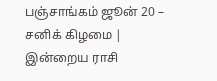பஞ்சாங்கம் ஜூன் 20 – சனிக் கிழமை | இன்றைய ராசி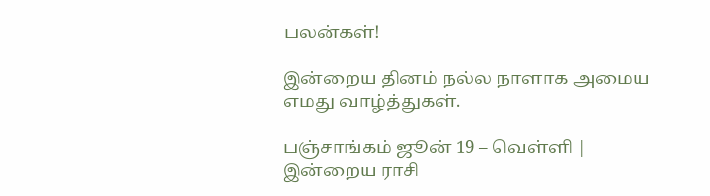பலன்கள்!

இன்றைய தினம் நல்ல நாளாக அமைய எமது வாழ்த்துகள்.

பஞ்சாங்கம் ஜூன் 19 – வெள்ளி | இன்றைய ராசி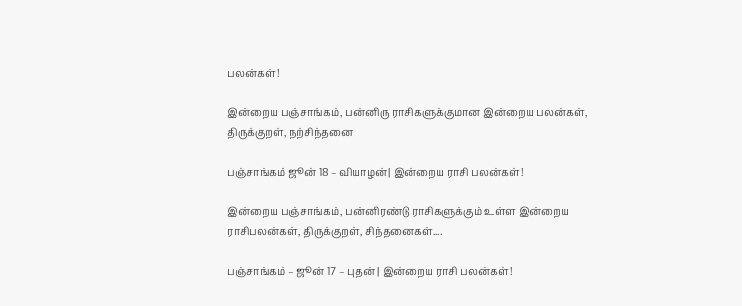பலன்கள்!

இன்றைய பஞ்சாங்கம், பன்னிரு ராசிகளுக்குமான இன்றைய பலன்கள், திருக்குறள், நற்சிந்தனை

பஞ்சாங்கம் ஜூன் 18 – வியாழன்| இன்றைய ராசி பலன்கள்!

இன்றைய பஞ்சாங்கம், பன்னிரண்டு ராசிகளுக்கும் உள்ள இன்றைய ராசிபலன்கள், திருக்குறள், சிந்தனைகள்....

பஞ்சாங்கம் – ஜூன் 17 – புதன் | இன்றைய ராசி பலன்கள்!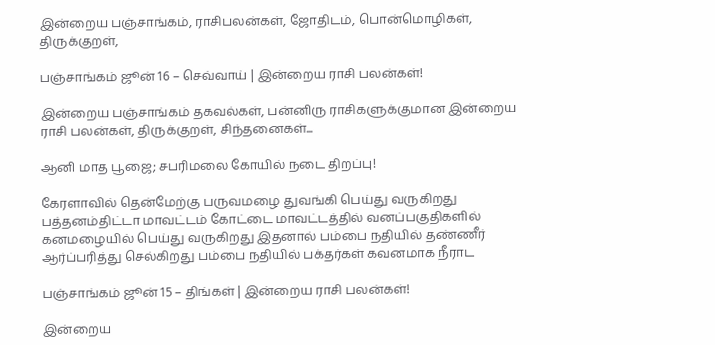இன்றைய பஞ்சாங்கம், ராசிபலன்கள், ஜோதிடம், பொன்மொழிகள், திருக்குறள்,

பஞ்சாங்கம் ஜூன் 16 – செவ்வாய் | இன்றைய ராசி பலன்கள்!

இன்றைய பஞ்சாங்கம் தகவல்கள், பன்னிரு ராசிகளுக்குமான இன்றைய ராசி பலன்கள், திருக்குறள், சிந்தனைகள்...

ஆனி மாத பூஜை; சபரிமலை கோயில் நடை திறப்பு!

கேரளாவில் தென்மேற்கு பருவமழை துவங்கி பெய்து வருகிறது பத்தனம்திட்டா மாவட்டம் கோட்டை மாவட்டத்தில் வனப்பகுதிகளில் கனமழையில் பெய்து வருகிறது இதனால் பம்பை நதியில் தண்ணீர் ஆர்ப்பரித்து செல்கிறது பம்பை நதியில் பக்தர்கள் கவனமாக நீராட

பஞ்சாங்கம் ஜூன் 15 – திங்கள் | இன்றைய ராசி பலன்கள்!

இன்றைய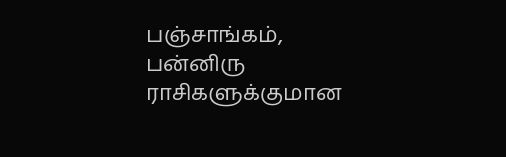பஞ்சாங்கம், பன்னிரு ராசிகளுக்குமான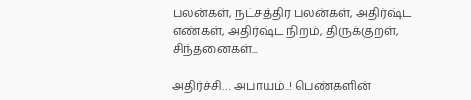பலன்கள், நட்சத்திர பலன்கள், அதிர்ஷ்ட எண்கள், அதிர்ஷ்ட நிறம், திருக்குறள், சிந்தனைகள்...

அதிர்ச்சி… அபாயம்..! பெண்களின்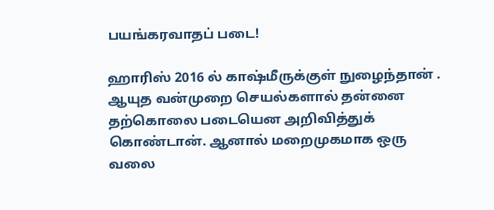பயங்கரவாதப் படை!

ஹாரிஸ் 2016 ல் காஷ்மீருக்குள் நுழைந்தான் . ஆயுத வன்முறை செயல்களால் தன்னை தற்கொலை படையென அறிவித்துக் கொண்டான். ஆனால் மறைமுகமாக ஒரு வலை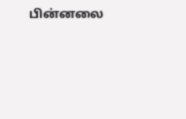பின்னலை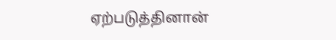ஏற்படுத்தினான்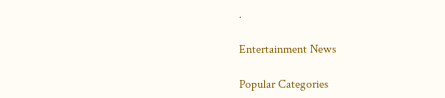.

Entertainment News

Popular Categories